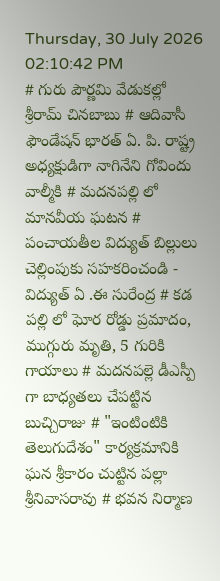Thursday, 30 July 2026 02:10:42 PM
# గురు పౌర్ణమి వేడుకల్లో శ్రీరామ్ చినబాబు # ఆదివాసీ ఫౌండేషన్ భారత్ ఏ. పి. రాష్ట్ర అధ్యక్షుడిగా నాగినేని గోవిందు వాల్మీకి # మదనపల్లి లో మానవీయ ఘటన # పంచాయతీల విద్యుత్ బిల్లులు చెల్లింపుకు సహకరించండి - విద్యుత్ ఏ .ఈ సురేంద్ర # కడ పల్లి లో ఘోర రోడ్డు ప్రమాదం, ముగ్గురు మృతి, 5 గురికి గాయాలు # మదనపల్లె డీఎస్పీ గా బాధ్యతలు చేపట్టిన బుచ్చిరాజు # "ఇంటింటికి తెలుగుదేశం" కార్యక్రమానికి ఘన శ్రీకారం చుట్టిన పల్లా శ్రీనివాసరావు # భవన నిర్మాణ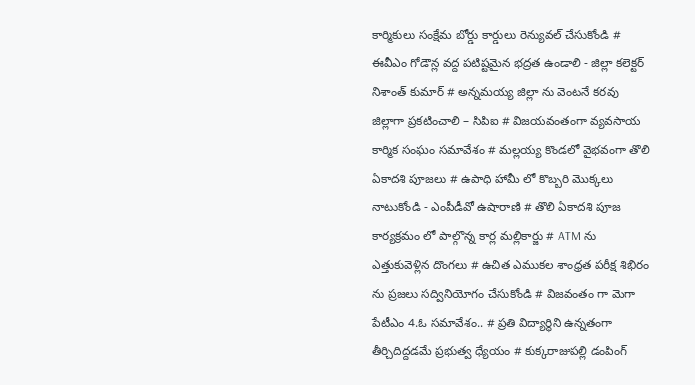కార్మికులు సంక్షేమ బోర్డు కార్డులు రెన్యువల్ చేసుకోండి # ఈవీఎం గోడౌన్ల వద్ద పటిష్టమైన భద్రత ఉండాలి - జిల్లా కలెక్టర్ నిశాంత్ కుమార్ # అన్నమయ్య జిల్లా ను వెంటనే కరవు జిల్లాగా ప్రకటించాలి – సిపిఐ # విజయవంతంగా వ్యవసాయ కార్మిక సంఘం సమావేశం # మల్లయ్య కొండలో వైభవంగా తొలి ఏకాదశి పూజలు # ఉపాధి హామీ లో కొబ్బరి మొక్కలు నాటుకోండి - ఎంపీడీవో ఉషారాణి # తొలి ఏకాదశి పూజ కార్యక్రమం లో పాల్గొన్న కార్ల మల్లికార్జు # ATM ను ఎత్తుకువెళ్లిన దొంగలు # ఉచిత ఎముకల శాంధ్రత పరీక్ష శిభిరం ను ప్రజలు సద్వినియోగం చేసుకోండి # విజవంతం గా మెగా పేటీఎం 4.ఓ సమావేశం.. # ప్రతి విద్యార్థిని ఉన్నతంగా తీర్చిదిద్దడమే ప్రభుత్వ ధ్యేయం # కుక్కరాజుపల్లి డంపింగ్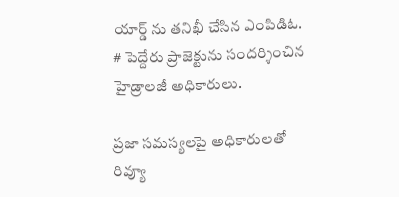యార్డ్ ను తనిఖీ చేసిన ఎంపిడిఓ. # పెద్దేరు ప్రాజెక్టును సందర్శించిన హైడ్రాలజీ అధికారులు.

ప్రజా సమస్యలపై అధికారులతో రివ్యూ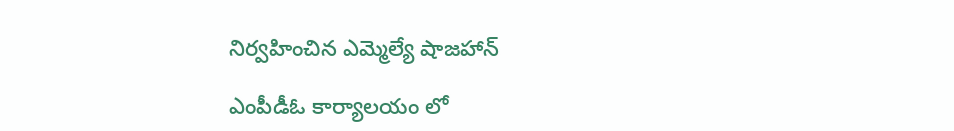నిర్వహించిన ఎమ్మెల్యే షాజహాన్

ఎంపీడీఓ కార్యాలయం లో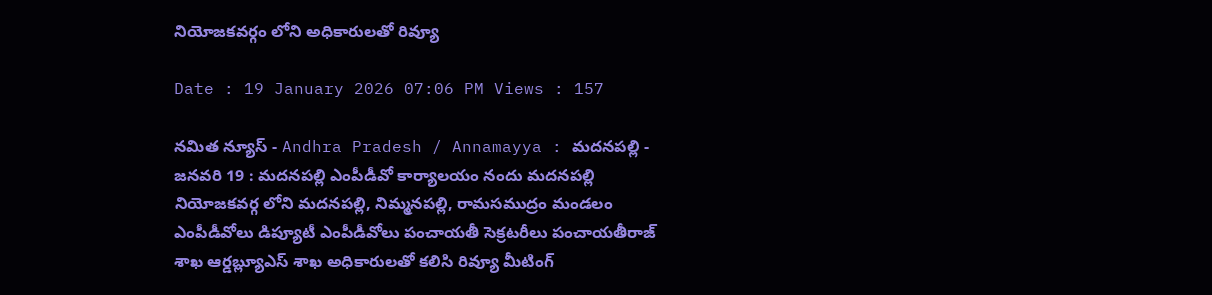నియోజకవర్గం లోని అధికారులతో రివ్యూ

Date : 19 January 2026 07:06 PM Views : 157

నమిత న్యూస్ - Andhra Pradesh / Annamayya : మదనపల్లి - జనవరి 19 : మదనపల్లి ఎంపీడీవో కార్యాలయం నందు మదనపల్లి నియోజకవర్గ లోని మదనపల్లి, నిమ్మనపల్లి, రామసముద్రం మండలం ఎంపీడీవోలు డిప్యూటీ ఎంపీడీవోలు పంచాయతీ సెక్రటరీలు పంచాయతీరాజ్ శాఖ ఆర్డబ్ల్యూఎస్ శాఖ అధికారులతో కలిసి రివ్యూ మీటింగ్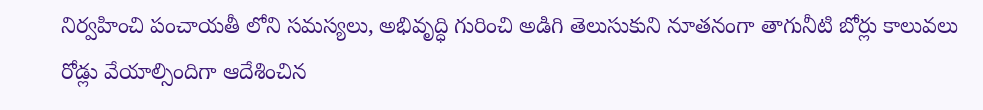నిర్వహించి పంచాయతీ లోని సమస్యలు, అభివృద్ధి గురించి అడిగి తెలుసుకుని నూతనంగా తాగునీటి బోర్లు కాలువలు రోడ్లు వేయాల్సిందిగా ఆదేశించిన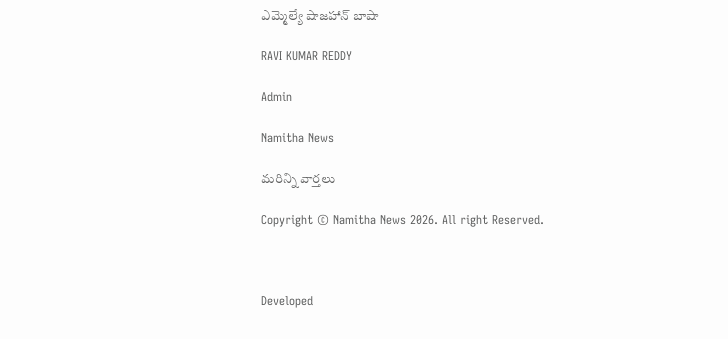ఎమ్మెల్యే షాజహాన్ బాషా

RAVI KUMAR REDDY

Admin

Namitha News

మరిన్ని వార్తలు

Copyright © Namitha News 2026. All right Reserved.



Developed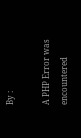By :

A PHP Error was encountered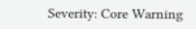Severity: Core Warning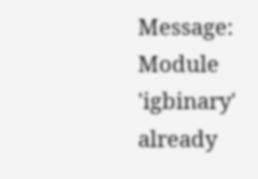Message: Module 'igbinary' already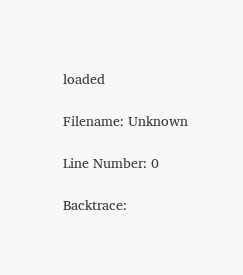loaded

Filename: Unknown

Line Number: 0

Backtrace: